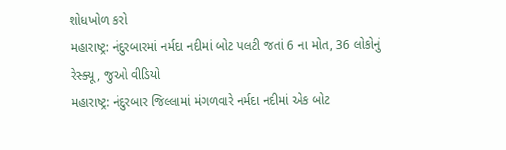શોધખોળ કરો
મહારાષ્ટ્ર: નંદુરબારમાં નર્મદા નદીમાં બોટ પલટી જતાં 6 ના મોત, 36 લોકોનું રેસ્ક્યૂ, જુઓ વીડિયો
મહારાષ્ટ્ર: નંદુરબાર જિલ્લામાં મંગળવારે નર્મદા નદીમાં એક બોટ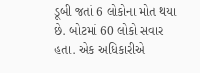ડૂબી જતાં 6 લોકોના મોત થયા છે. બોટમાં 60 લોકો સવાર હતા. એક અધિકારીએ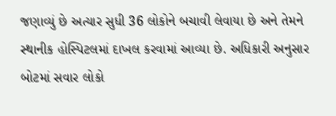જણાવ્યું છે અત્યાર સુધી 36 લોકોને બચાવી લેવાયા છે અને તેમને સ્થાનીક હોસ્પિટલમાં દાખલ કરવામાં આવ્યા છે. અધિકારી અનુસાર બોટમાં સવાર લોકો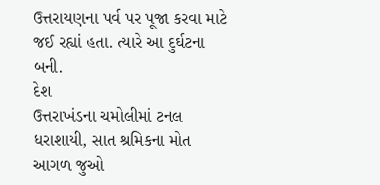ઉત્તરાયણના પર્વ પર પૂજા કરવા માટે જઈ રહ્યાં હતા. ત્યારે આ દુર્ઘટના બની.
દેશ
ઉત્તરાખંડના ચમોલીમાં ટનલ ધરાશાયી, સાત શ્રમિકના મોત
આગળ જુઓ